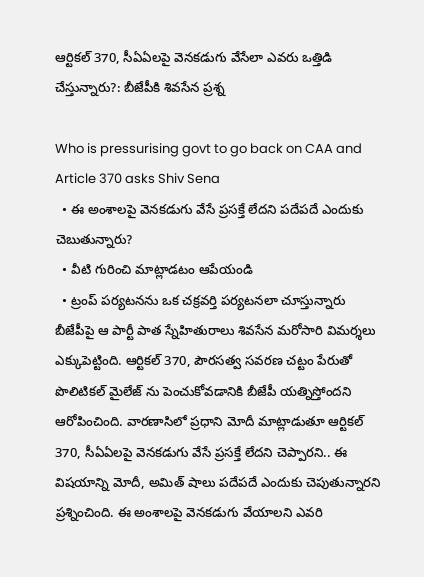ఆర్టికల్ 370, సీఏఏలపై వెనకడుగు వేసేలా ఎవరు ఒత్తిడి చేస్తున్నారు?: బీజేపీకి శివసేన ప్రశ్న

Who is pressurising govt to go back on CAA and Article 370 asks Shiv Sena
  • ఈ అంశాలపై వెనకడుగు వేసే ప్రసక్తే లేదని పదేపదే ఎందుకు చెబుతున్నారు?
  • వీటి గురించి మాట్లాడటం ఆపేయండి
  • ట్రంప్ పర్యటనను ఒక చక్రవర్తి పర్యటనలా చూస్తున్నారు
బీజేపీపై ఆ పార్టీ పాత స్నేహితురాలు శివసేన మరోసారి విమర్శలు ఎక్కుపెట్టింది. ఆర్టికల్ 370, పౌరసత్వ సవరణ చట్టం పేరుతో పొలిటికల్ మైలేజ్ ను పెంచుకోవడానికి బీజేపీ యత్నిస్తోందని ఆరోపించింది. వారణాసిలో ప్రధాని మోదీ మాట్లాడుతూ ఆర్టికల్ 370, సీఏఏలపై వెనకడుగు వేసే ప్రసక్తే లేదని చెప్పారని.. ఈ విషయాన్ని మోదీ, అమిత్ షాలు పదేపదే ఎందుకు చెపుతున్నారని ప్రశ్నించింది. ఈ అంశాలపై వెనకడుగు వేయాలని ఎవరి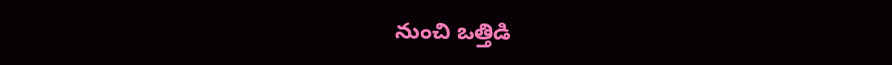నుంచి ఒత్తిడి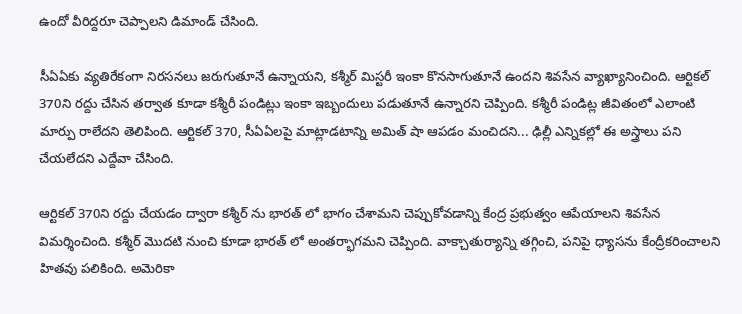ఉందో వీరిద్దరూ చెప్పాలని డిమాండ్ చేసింది.

సీఏఏకు వ్యతిరేకంగా నిరసనలు జరుగుతూనే ఉన్నాయని, కశ్మీర్ మిస్టరీ ఇంకా కొనసాగుతూనే ఉందని శివసేన వ్యాఖ్యానించింది. ఆర్టికల్ 370ని రద్దు చేసిన తర్వాత కూడా కశ్మీరీ పండిట్లు ఇంకా ఇబ్బందులు పడుతూనే ఉన్నారని చెప్పింది. కశ్మీరీ పండిట్ల జీవితంలో ఎలాంటి మార్పు రాలేదని తెలిపింది. ఆర్టికల్ 370, సీఏఏలపై మాట్లాడటాన్ని అమిత్ షా ఆపడం మంచిదని... ఢిల్లీ ఎన్నికల్లో ఈ అస్త్రాలు పని చేయలేదని ఎద్దేవా చేసింది.

ఆర్టికల్ 370ని రద్దు చేయడం ద్వారా కశ్మీర్ ను భారత్ లో భాగం చేశామని చెప్పుకోవడాన్ని కేంద్ర ప్రభుత్వం ఆపేయాలని శివసేన విమర్శించింది. కశ్మీర్ మొదటి నుంచి కూడా భారత్ లో అంతర్భాగమని చెప్పింది. వాక్చాతుర్యాన్ని తగ్గించి, పనిపై ధ్యాసను కేంద్రీకరించాలని హితవు పలికింది. అమెరికా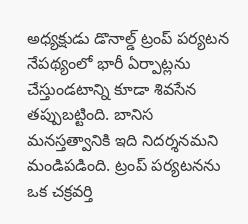అధ్యక్షుడు డొనాల్డ్ ట్రంప్ పర్యటన నేపథ్యంలో భారీ ఏర్పాట్లను చేస్తుండటాన్ని కూడా శివసేన తప్పుబట్టింది. బానిస మనస్తత్వానికి ఇది నిదర్శనమని మండిపడింది. ట్రంప్ పర్యటనను ఒక చక్రవర్తి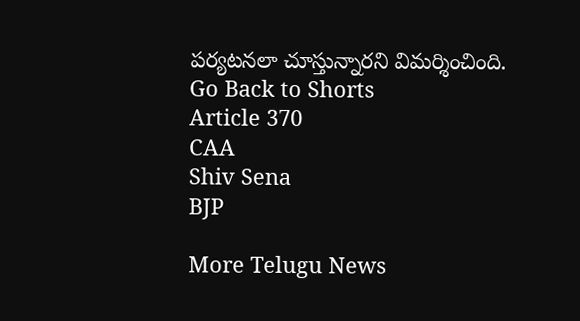పర్యటనలా చూస్తున్నారని విమర్శించింది.
Go Back to Shorts
Article 370
CAA
Shiv Sena
BJP

More Telugu News